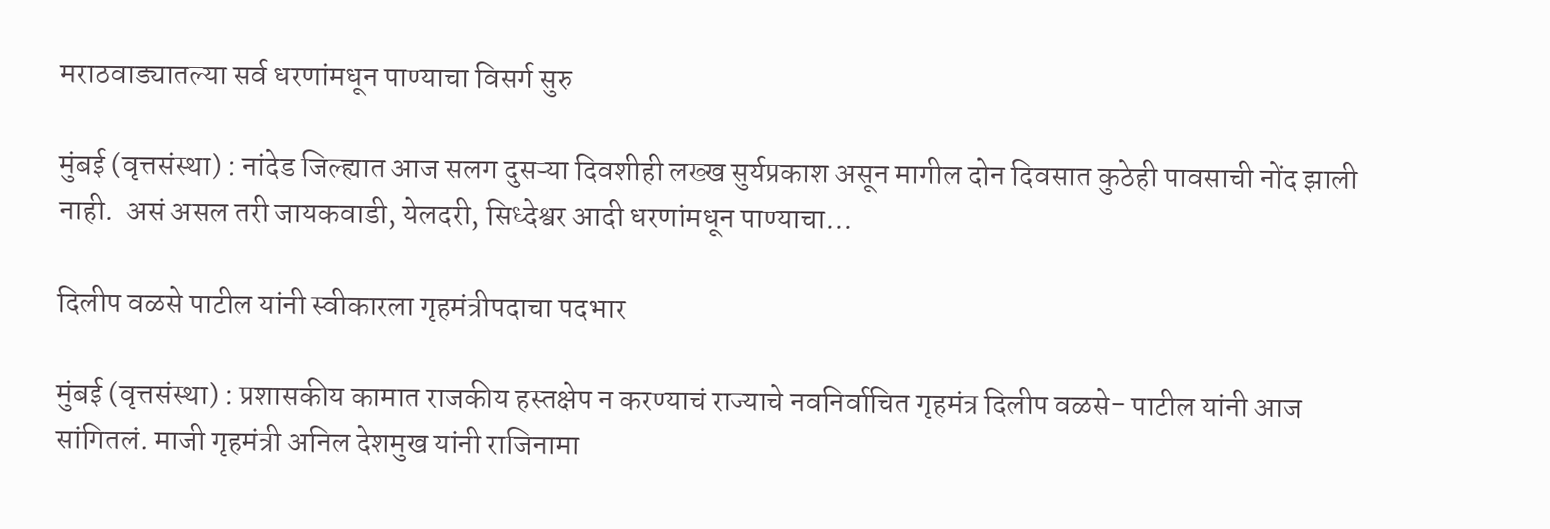मराठवाड्यातल्या सर्व धरणांमधून पाण्याचा विसर्ग सुरु

मुंबई (वृत्तसंस्था) : नांदेड जिल्ह्यात आज सलग दुसऱ्या दिवशीही लख्ख सुर्यप्रकाश असून मागील दोन दिवसात कुठेही पावसाची नोंद झाली नाही.  असं असल तरी जायकवाडी, येलदरी, सिध्देश्वर आदी धरणांमधून पाण्याचा...

दिलीप वळसे पाटील यांनी स्वीकारला गृहमंत्रीपदाचा पदभार

मुंबई (वृत्तसंस्था) : प्रशासकीय कामात राजकीय हस्तक्षेप न करण्याचं राज्याचे नवनिर्वाचित गृहमंत्र दिलीप वळसे- पाटील यांनी आज सांगितलं. माजी गृहमंत्री अनिल देशमुख यांनी राजिनामा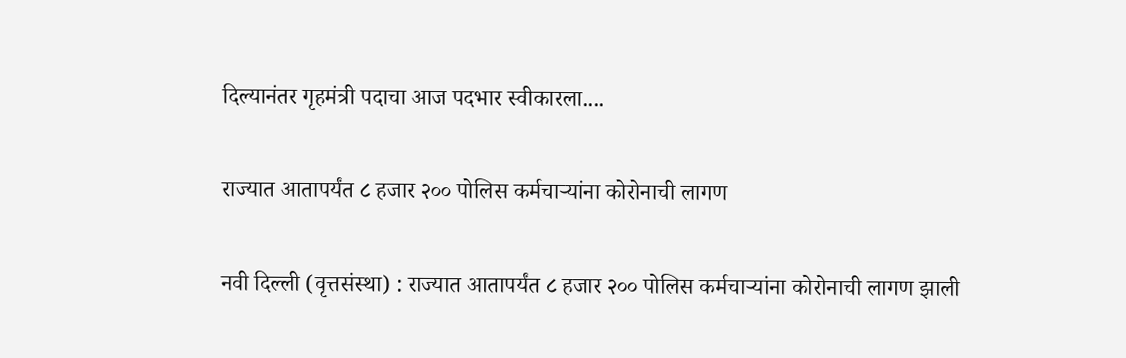दिल्यानंतर गृहमंत्री पदाचा आज पदभार स्वीकारला....

राज्यात आतापर्यंत ८ हजार २०० पोलिस कर्मचाऱ्यांना कोरोनाची लागण

नवी दिल्ली (वृत्तसंस्था) : राज्यात आतापर्यंत ८ हजार २०० पोलिस कर्मचाऱ्यांना कोरोनाची लागण झाली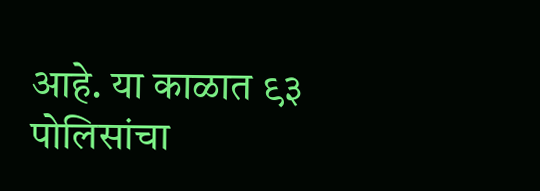आहे. या काळात ९३ पोलिसांचा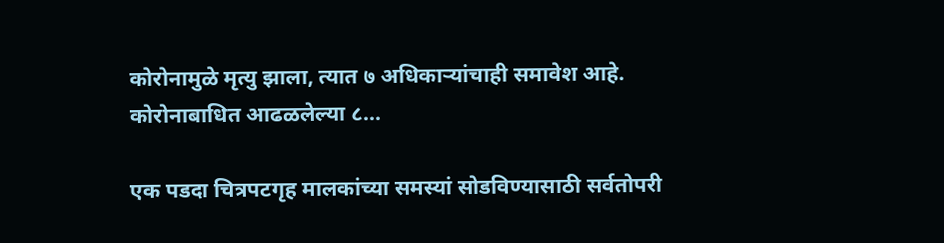कोरोनामुळे मृत्यु झाला, त्यात ७ अधिकाऱ्यांचाही समावेश आहे. कोरोनाबाधित आढळलेल्या ८...

एक पडदा चित्रपटगृह मालकांच्या समस्यां सोडविण्यासाठी सर्वतोपरी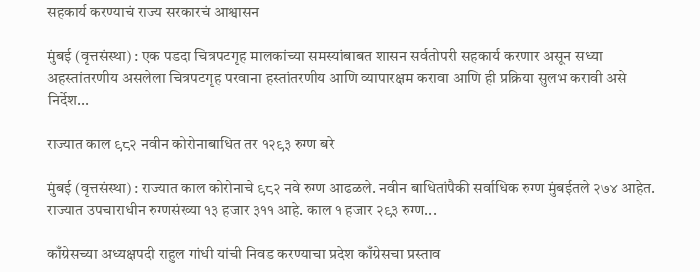सहकार्य करण्याचं राज्य सरकारचं आश्वासन

मुंबई (वृत्तसंस्था) : एक पडदा चित्रपटगृह मालकांच्या समस्यांबाबत शासन सर्वतोपरी सहकार्य करणार असून सध्या अहस्तांतरणीय असलेला चित्रपटगृह परवाना हस्तांतरणीय आणि व्यापारक्षम करावा आणि ही प्रक्रिया सुलभ करावी असे निर्देश...

राज्यात काल ९८२ नवीन कोरोनाबाधित तर १२९३ रुग्ण बरे

मुंबई (वृत्तसंस्था) : राज्यात काल कोरोनाचे ९८२ नवे रुग्ण आढळले. नवीन बाधितांपैकी सर्वाधिक रुग्ण मुंबईतले २७४ आहेत. राज्यात उपचाराधीन रुग्णसंख्या १३ हजार ३११ आहे. काल १ हजार २९३ रुग्ण...

काँग्रेसच्या अध्यक्षपदी राहुल गांधी यांची निवड करण्याचा प्रदेश काँग्रेसचा प्रस्ताव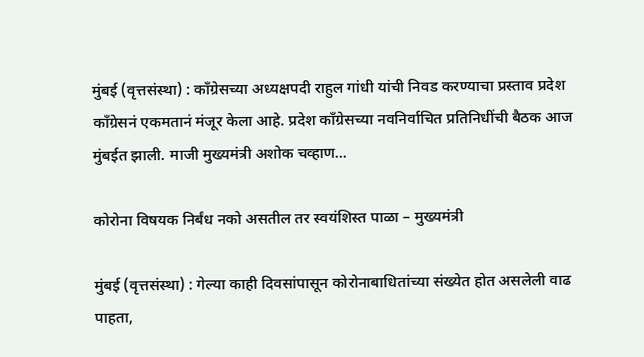मुंबई (वृत्तसंस्था) : काँग्रेसच्या अध्यक्षपदी राहुल गांधी यांची निवड करण्याचा प्रस्ताव प्रदेश काँग्रेसनं एकमतानं मंजूर केला आहे. प्रदेश काँग्रेसच्या नवनिर्वाचित प्रतिनिधींची बैठक आज मुंबईत झाली. माजी मुख्यमंत्री अशोक चव्हाण...

कोरोना विषयक निर्बंध नको असतील तर स्वयंशिस्त पाळा – मुख्यमंत्री

मुंबई (वृत्तसंस्था) : गेल्या काही दिवसांपासून कोरोनाबाधितांच्या संख्येत होत असलेली वाढ पाहता,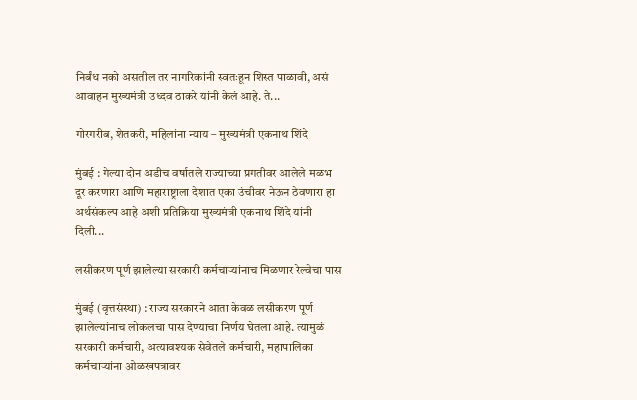निर्बंध नको असतील तर नागरिकांनी स्वतःहून शिस्त पाळावी, असं आवाहन मुख्यमंत्री उध्दव ठाकरे यांनी केलं आहे. ते...

गोरगरीब, शेतकरी, महिलांना न्याय – मुख्यमंत्री एकनाथ शिंदे

मुंबई : गेल्या दोन अडीच वर्षातले राज्याच्या प्रगतीवर आलेले मळभ दूर करणारा आणि महाराष्ट्राला देशात एका उंचीवर नेऊन ठेवणारा हा अर्थसंकल्प आहे अशी प्रतिक्रिया मुख्यमंत्री एकनाथ शिंदे यांनी दिली...

लसीकरण पूर्ण झालेल्या सरकारी कर्मचाऱ्यांनाच मिळणार रेल्वेचा पास

मुंबई (वृत्तसंस्था) : राज्य सरकारने आता केवळ लसीकरण पूर्ण झालेल्यांनाच लोकलचा पास देण्याचा निर्णय घेतला आहे. त्यामुळं सरकारी कर्मचारी, अत्यावश्यक सेवेतले कर्मचारी, महापालिका कर्मचाऱ्यांना ओळखपत्रावर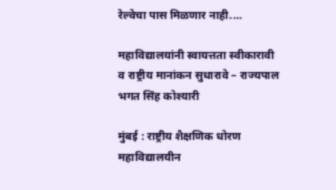रेल्वेचा पास मिळणार नाही....

महाविद्यालयांनी स्वायत्तता स्वीकारावी व राष्ट्रीय मानांकन सुधारावे – राज्यपाल भगत सिंह कोश्यारी

मुंबई : राष्ट्रीय शैक्षणिक धोरण महाविद्यालयीन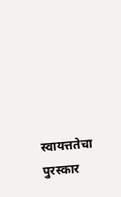स्वायत्ततेचा पुरस्कार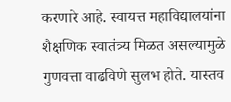करणारे आहे. स्वायत्त महाविद्यालयांना शैक्षणिक स्वातंत्र्य मिळत असल्यामुळे गुणवत्ता वाढविणे सुलभ होते. यास्तव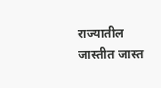राज्यातील जास्तीत जास्त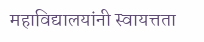महाविद्यालयांनी स्वायत्तता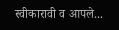स्वीकारावी व आपले...